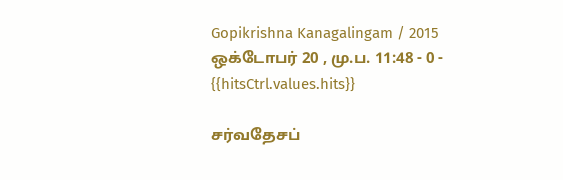Gopikrishna Kanagalingam / 2015 ஒக்டோபர் 20 , மு.ப. 11:48 - 0 - {{hitsCtrl.values.hits}}

சர்வதேசப்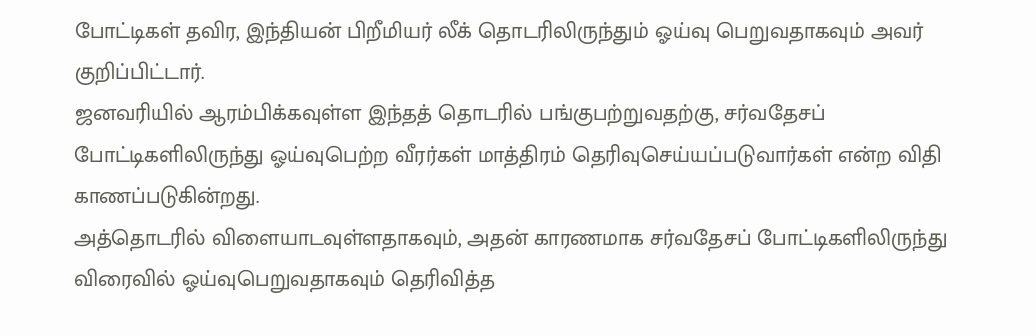போட்டிகள் தவிர, இந்தியன் பிறீமியர் லீக் தொடரிலிருந்தும் ஓய்வு பெறுவதாகவும் அவர் குறிப்பிட்டார்.
ஜனவரியில் ஆரம்பிக்கவுள்ள இந்தத் தொடரில் பங்குபற்றுவதற்கு, சர்வதேசப் போட்டிகளிலிருந்து ஓய்வுபெற்ற வீரர்கள் மாத்திரம் தெரிவுசெய்யப்படுவார்கள் என்ற விதி காணப்படுகின்றது.
அத்தொடரில் விளையாடவுள்ளதாகவும், அதன் காரணமாக சர்வதேசப் போட்டிகளிலிருந்து விரைவில் ஓய்வுபெறுவதாகவும் தெரிவித்த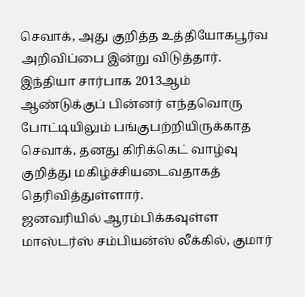செவாக், அது குறித்த உத்தியோகபூர்வ அறிவிப்பை இன்று விடுத்தார்.
இந்தியா சார்பாக 2013ஆம் ஆண்டுக்குப் பின்னர் எந்தவொரு போட்டியிலும் பங்குபற்றியிருக்காத செவாக், தனது கிரிக்கெட் வாழ்வு குறித்து மகிழ்ச்சியடைவதாகத் தெரிவித்துள்ளார்.
ஜனவரியில் ஆரம்பிக்கவுள்ள மாஸ்டர்ஸ் சம்பியன்ஸ் லீக்கில், குமார்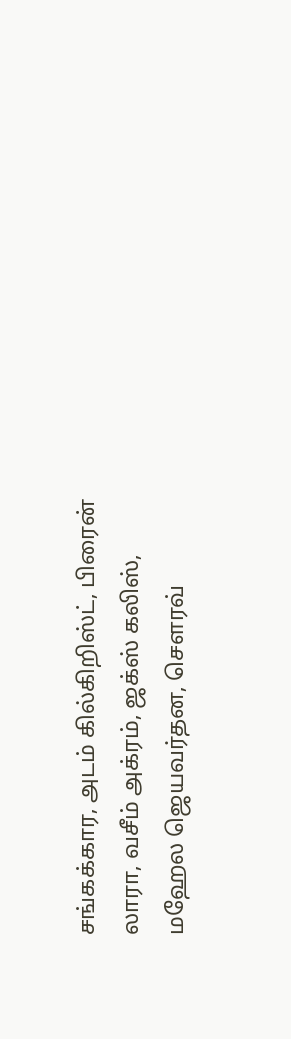சங்கக்கார, அடம் கில்கிறிஸ்ட், பிரைன் லாரா, வசீம் அக்ரம், ஜக்ஸ் கலிஸ், மஹேல ஜெயவர்தன, சௌரவ்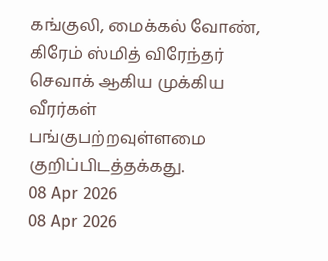கங்குலி, மைக்கல் வோண், கிரேம் ஸ்மித் விரேந்தர் செவாக் ஆகிய முக்கிய வீரர்கள் பங்குபற்றவுள்ளமை குறிப்பிடத்தக்கது.
08 Apr 2026
08 Apr 2026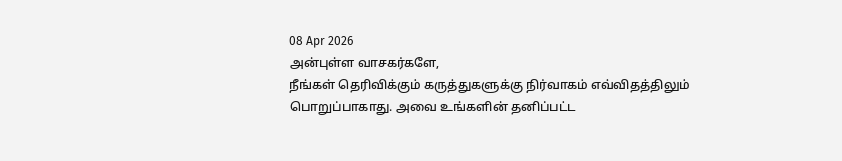08 Apr 2026
அன்புள்ள வாசகர்களே,
நீங்கள் தெரிவிக்கும் கருத்துகளுக்கு நிர்வாகம் எவ்விதத்திலும் பொறுப்பாகாது. அவை உங்களின் தனிப்பட்ட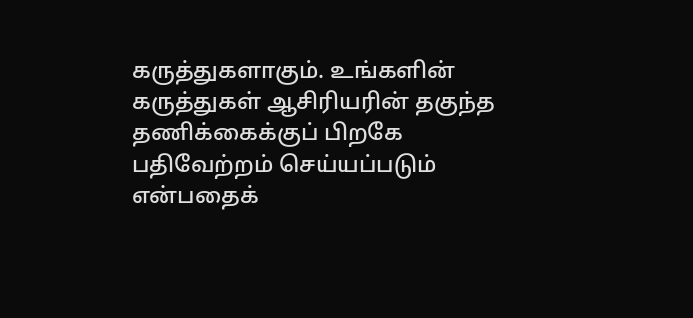கருத்துகளாகும். உங்களின் கருத்துகள் ஆசிரியரின் தகுந்த தணிக்கைக்குப் பிறகே பதிவேற்றம் செய்யப்படும் என்பதைக்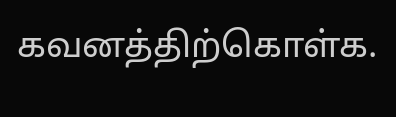கவனத்திற்கொள்க.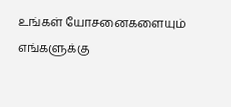உங்கள் யோசனைகளையும் எங்களுக்கு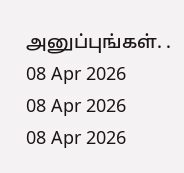அனுப்புங்கள். .
08 Apr 2026
08 Apr 2026
08 Apr 2026